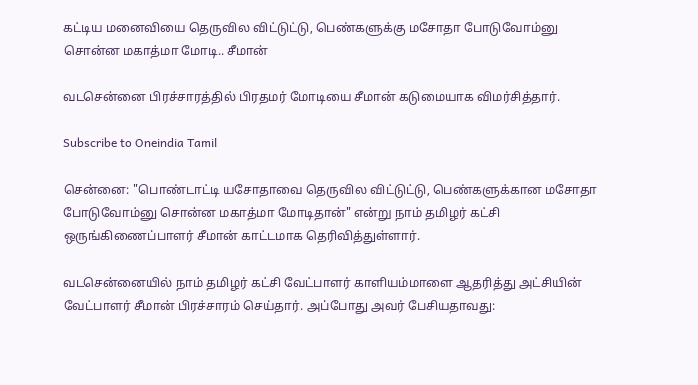கட்டிய மனைவியை தெருவில விட்டுட்டு, பெண்களுக்கு மசோதா போடுவோம்னு சொன்ன மகாத்மா மோடி.. சீமான்

வடசென்னை பிரச்சாரத்தில் பிரதமர் மோடியை சீமான் கடுமையாக விமர்சித்தார்.

Subscribe to Oneindia Tamil

சென்னை: "பொண்டாட்டி யசோதாவை தெருவில விட்டுட்டு, பெண்களுக்கான மசோதா போடுவோம்னு சொன்ன மகாத்மா மோடிதான்" என்று நாம் தமிழர் கட்சி ஒருங்கிணைப்பாளர் சீமான் காட்டமாக தெரிவித்துள்ளார்.

வடசென்னையில் நாம் தமிழர் கட்சி வேட்பாளர் காளியம்மாளை ஆதரித்து அட்சியின் வேட்பாளர் சீமான் பிரச்சாரம் செய்தார். அப்போது அவர் பேசியதாவது: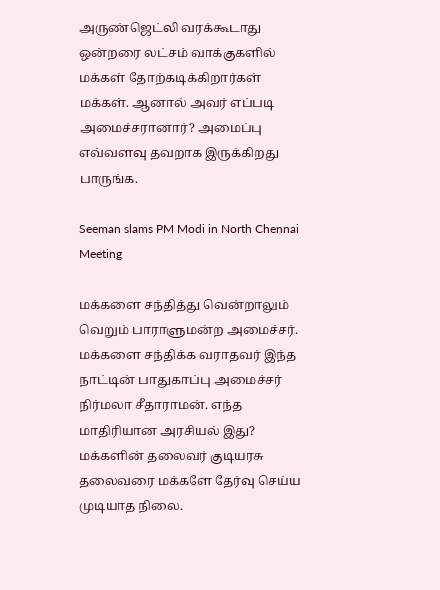அருண்ஜெட்லி வரக்கூடாது ஒன்றரை லட்சம் வாக்குகளில் மக்கள் தோற்கடிக்கிறார்கள் மக்கள். ஆனால் அவர் எப்படி அமைச்சரானார்? அமைப்பு எவ்வளவு தவறாக இருக்கிறது பாருங்க.

Seeman slams PM Modi in North Chennai Meeting

மக்களை சந்தித்து வென்றாலும் வெறும் பாராளுமன்ற அமைச்சர். மக்களை சந்திக்க வராதவர் இந்த நாட்டின் பாதுகாப்பு அமைச்சர் நிர்மலா சீதாராமன். எந்த மாதிரியான அரசியல் இது? மக்களின் தலைவர் குடியரசு தலைவரை மக்களே தேர்வு செய்ய முடியாத நிலை.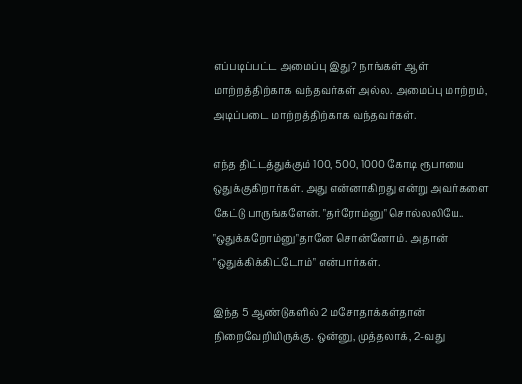எப்படிப்பட்ட அமைப்பு இது? நாங்கள் ஆள் மாற்றத்திற்காக வந்தவர்கள் அல்ல. அமைப்பு மாற்றம், அடிப்படை மாற்றத்திற்காக வந்தவர்கள்.

எந்த திட்டத்துக்கும் 100, 500, 1000 கோடி ரூபாயை ஒதுக்குகிறார்கள். அது என்னாகிறது என்று அவர்களை கேட்டு பாருங்களேன். "தர்ரோம்னு" சொல்லலியே.. "ஒதுக்கறோம்னு"தானே சொன்னோம். அதான் "ஒதுக்கிக்கிட்டோம்" என்பார்கள்.

இந்த 5 ஆண்டுகளில் 2 மசோதாக்கள்தான் நிறைவேறியிருக்கு. ஒன்னு, முத்தலாக், 2-வது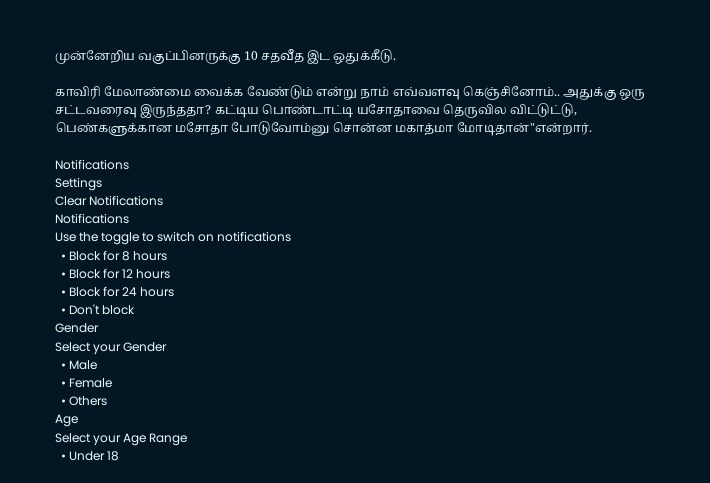முன்னேறிய வகுப்பினருக்கு 10 சதவீத இட ஒதுக்கீடு.

காவிரி மேலாண்மை வைக்க வேண்டும் என்று நாம் எவ்வளவு கெஞ்சினோம்.. அதுக்கு ஒரு சட்டவரைவு இருந்ததா? கட்டிய பொண்டாட்டி யசோதாவை தெருவில விட்டுட்டு, பெண்களுக்கான மசோதா போடுவோம்னு சொன்ன மகாத்மா மோடிதான்"என்றார்.

Notifications
Settings
Clear Notifications
Notifications
Use the toggle to switch on notifications
  • Block for 8 hours
  • Block for 12 hours
  • Block for 24 hours
  • Don't block
Gender
Select your Gender
  • Male
  • Female
  • Others
Age
Select your Age Range
  • Under 18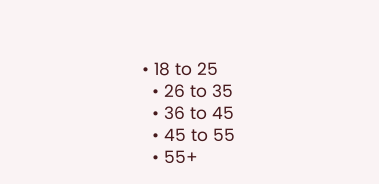• 18 to 25
  • 26 to 35
  • 36 to 45
  • 45 to 55
  • 55+